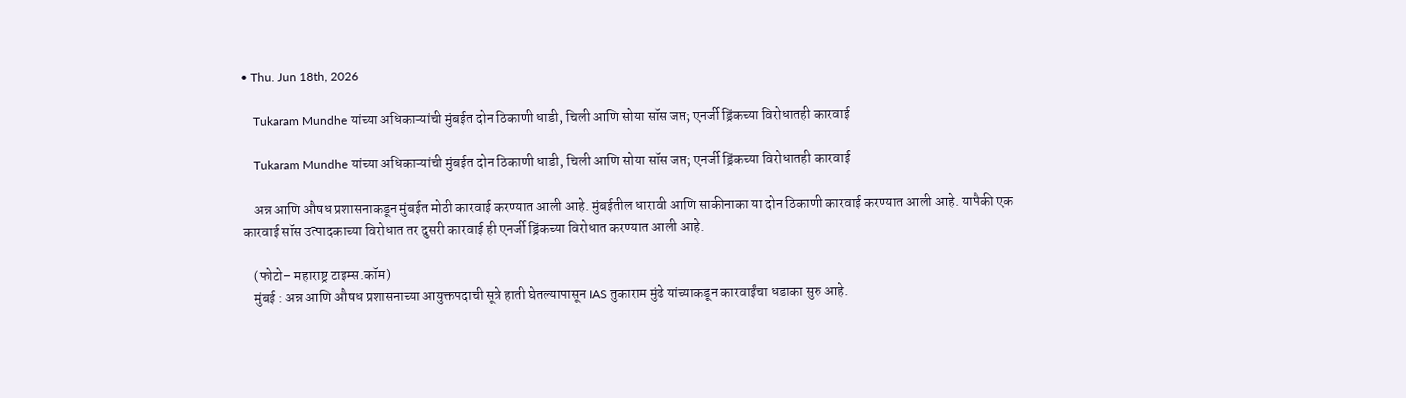• Thu. Jun 18th, 2026

    Tukaram Mundhe यांच्या अधिकाऱ्यांची मुंबईत दोन ठिकाणी धाडी, चिली आणि सोया सॉस जप्त; एनर्जी ड्रिंकच्या विरोधातही कारवाई

    Tukaram Mundhe यांच्या अधिकाऱ्यांची मुंबईत दोन ठिकाणी धाडी, चिली आणि सोया सॉस जप्त; एनर्जी ड्रिंकच्या विरोधातही कारवाई

    अन्न आणि औषध प्रशासनाकडून मुंबईत मोठी कारवाई करण्यात आली आहे. मुंबईतील धारावी आणि साकीनाका या दोन ठिकाणी कारवाई करण्यात आली आहे. यापैकी एक कारवाई सॉस उत्पादकाच्या विरोधात तर दुसरी कारवाई ही एनर्जी ड्रिंकच्या विरोधात करण्यात आली आहे.

    (फोटो– महाराष्ट्र टाइम्स.कॉम)
    मुंबई : अन्न आणि औषध प्रशासनाच्या आयुक्तपदाची सूत्रे हाती घेतल्यापासून IAS तुकाराम मुंढे यांच्याकडून कारवाईंचा धडाका सुरु आहे.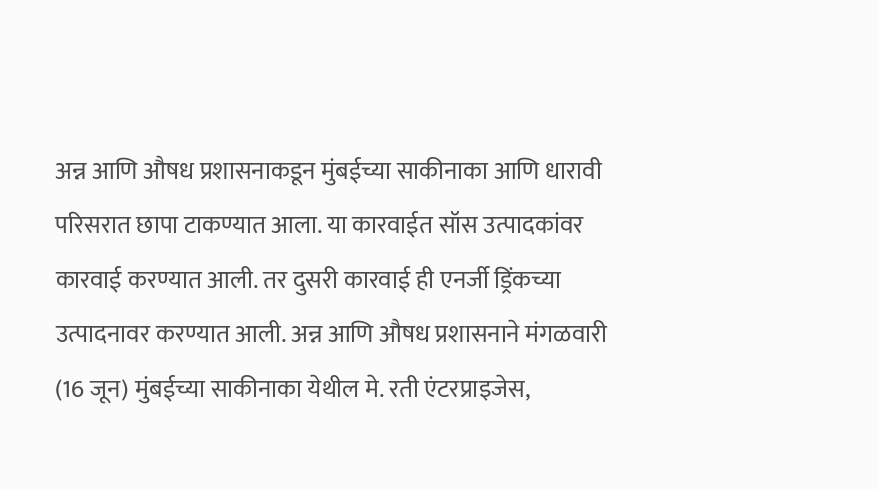अन्न आणि औषध प्रशासनाकडून मुंबईच्या साकीनाका आणि धारावी परिसरात छापा टाकण्यात आला. या कारवाईत सॉस उत्पादकांवर कारवाई करण्यात आली. तर दुसरी कारवाई ही एनर्जी ड्रिंकच्या उत्पादनावर करण्यात आली. अन्न आणि औषध प्रशासनाने मंगळवारी (16 जून) मुंबईच्या साकीनाका येथील मे. रती एंटरप्राइजेस,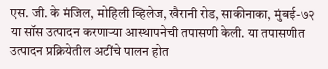एस. जी. के मंजिल, मोहिली व्हिलेज, खैरानी रोड, साकीनाका, मुंबई-७२ या सॉस उत्पादन करणाऱ्या आस्थापनेची तपासणी केली. या तपासणीत उत्पादन प्रक्रियेतील अटींचे पालन होत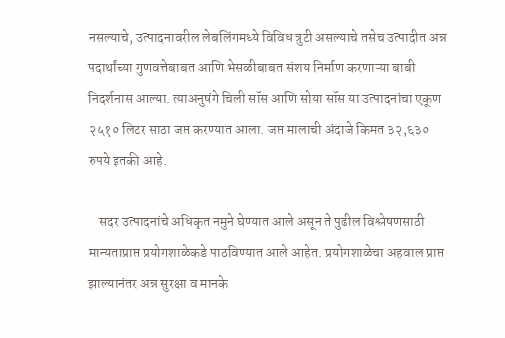नसल्याचे, उत्पादनावरील लेबलिंगमध्ये विविध त्रुटी असल्याचे तसेच उत्पादीत अन्न पदार्थांच्या गुणवत्तेबाबत आणि भेसळीबाबत संशय निर्माण करणाऱ्या बाबी निदर्शनास आल्या. त्याअनुषंगे चिली सॉस आणि सोया सॉस या उत्पादनांचा एकूण २५१० लिटर साठा जप्त करण्यात आला. जप्त मालाची अंदाजे किमत ३२,६३० रुपये इतकी आहे.

    सदर उत्पादनांचे अधिकृत नमुने घेण्यात आले असून ते पुढील विश्लेषणसाठी मान्यताप्राप्त प्रयोगशाळेकडे पाठविण्यात आले आहेत. प्रयोगशाळेचा अहवाल प्राप्त झाल्यानंतर अन्न सुरक्षा व मानके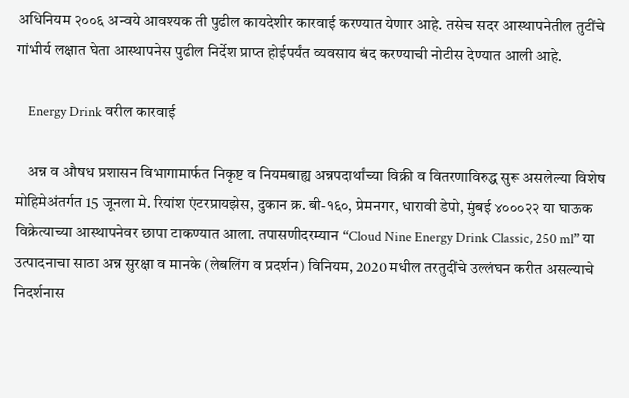अधिनियम २००६ अन्वये आवश्यक ती पुढील कायदेशीर कारवाई करण्यात येणार आहे. तसेच सदर आस्थापनेतील तुटींचे गांभीर्य लक्षात घेता आस्थापनेस पुढील निर्देश प्राप्त होईपर्यंत व्यवसाय बंद करण्याची नोटीस देण्यात आली आहे.

    Energy Drink वरील कारवाई

    अन्न व औषध प्रशासन विभागामार्फत निकृष्ट व नियमबाह्य अन्नपदार्थांच्या विक्री व वितरणाविरुद्ध सुरू असलेल्या विशेष मोहिमेअंतर्गत 15 जूनला मे. रियांश एंटरप्रायझेस, दुकान क्र. बी-१६०, प्रेमनगर, धारावी डेपो, मुंबई ४०००२२ या घाऊक विक्रेत्याच्या आस्थापनेवर छापा टाकण्यात आला. तपासणीदरम्यान “Cloud Nine Energy Drink Classic, 250 ml” या उत्पादनाचा साठा अन्न सुरक्षा व मानके (लेबलिंग व प्रदर्शन) विनियम, 2020 मधील तरतुदींचे उल्लंघन करीत असल्याचे निदर्शनास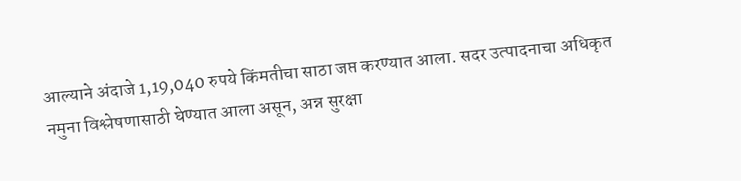आल्याने अंदाजे 1,19,040 रुपये किंमतीचा साठा जप्त करण्यात आला. सदर उत्पादनाचा अधिकृत नमुना विश्लेषणासाठी घेण्यात आला असून, अन्न सुरक्षा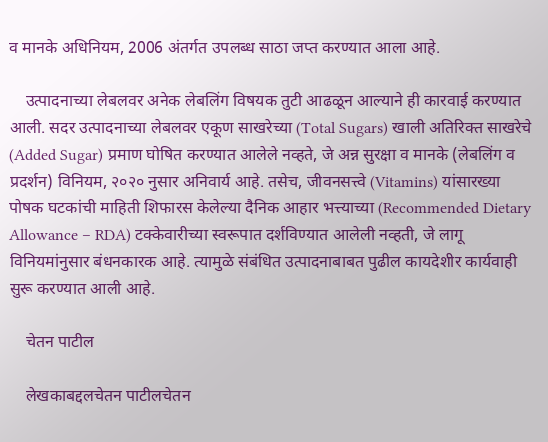व मानके अधिनियम, 2006 अंतर्गत उपलब्ध साठा जप्त करण्यात आला आहे.

    उत्पादनाच्या लेबलवर अनेक लेबलिंग विषयक तुटी आढळून आल्याने ही कारवाई करण्यात आली. सदर उत्पादनाच्या लेबलवर एकूण साखरेच्या (Total Sugars) खाली अतिरिक्त साखरेचे (Added Sugar) प्रमाण घोषित करण्यात आलेले नव्हते, जे अन्न सुरक्षा व मानके (लेबलिंग व प्रदर्शन) विनियम, २०२० नुसार अनिवार्य आहे. तसेच, जीवनसत्त्वे (Vitamins) यांसारख्या पोषक घटकांची माहिती शिफारस केलेल्या दैनिक आहार भत्त्याच्या (Recommended Dietary Allowance – RDA) टक्केवारीच्या स्वरूपात दर्शविण्यात आलेली नव्हती, जे लागू विनियमांनुसार बंधनकारक आहे. त्यामुळे संबंधित उत्पादनाबाबत पुढील कायदेशीर कार्यवाही सुरू करण्यात आली आहे.

    चेतन पाटील

    लेखकाबद्दलचेतन पाटीलचेतन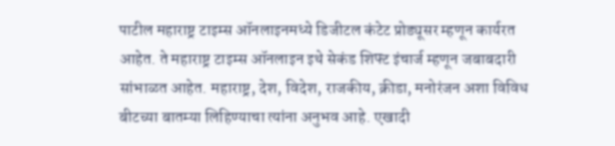पाटील महाराष्ट्र टाइम्स ऑनलाइनमध्ये डिजीटल कंटेट प्रोड्यूसर म्हणून कार्यरत आहेत. ते महाराष्ट्र टाइम्स ऑनलाइन इथे सेकंड शिफ्ट इंचार्ज म्हणून जबाबदारी सांभाळत आहेत. महाराष्ट्र, देश, विदेश, राजकीय, क्रीडा, मनोरंजन अशा विविध बीटच्या बातम्या लिहिण्याचा त्यांना अनुभव आहे. एखादी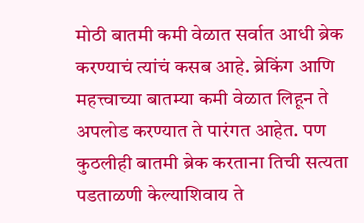मोठी बातमी कमी वेळात सर्वात आधी ब्रेक करण्याचं त्यांचं कसब आहे. ब्रेकिंग आणि महत्त्वाच्या बातम्या कमी वेळात लिहून ते अपलोड करण्यात ते पारंगत आहेत. पण कुठलीही बातमी ब्रेक करताना तिची सत्यता पडताळणी केल्याशिवाय ते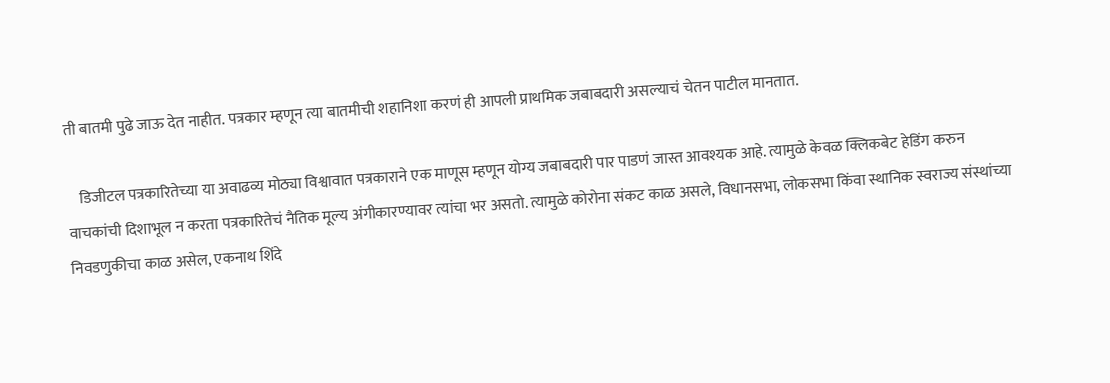ती बातमी पुढे जाऊ देत नाहीत. पत्रकार म्हणून त्या बातमीची शहानिशा करणं ही आपली प्राथमिक जबाबदारी असल्याचं चेतन पाटील मानतात.

    डिजीटल पत्रकारितेच्या या अवाढव्य मोठ्या विश्वावात पत्रकाराने एक माणूस म्हणून योग्य जबाबदारी पार पाडणं जास्त आवश्यक आहे. त्यामुळे केवळ क्लिकबेट हेडिंग करुन वाचकांची दिशाभूल न करता पत्रकारितेचं नैतिक मूल्य अंगीकारण्यावर त्यांचा भर असतो. त्यामुळे कोरोना संकट काळ असले, विधानसभा, लोकसभा किंवा स्थानिक स्वराज्य संस्थांच्या निवडणुकीचा काळ असेल, एकनाथ शिंदे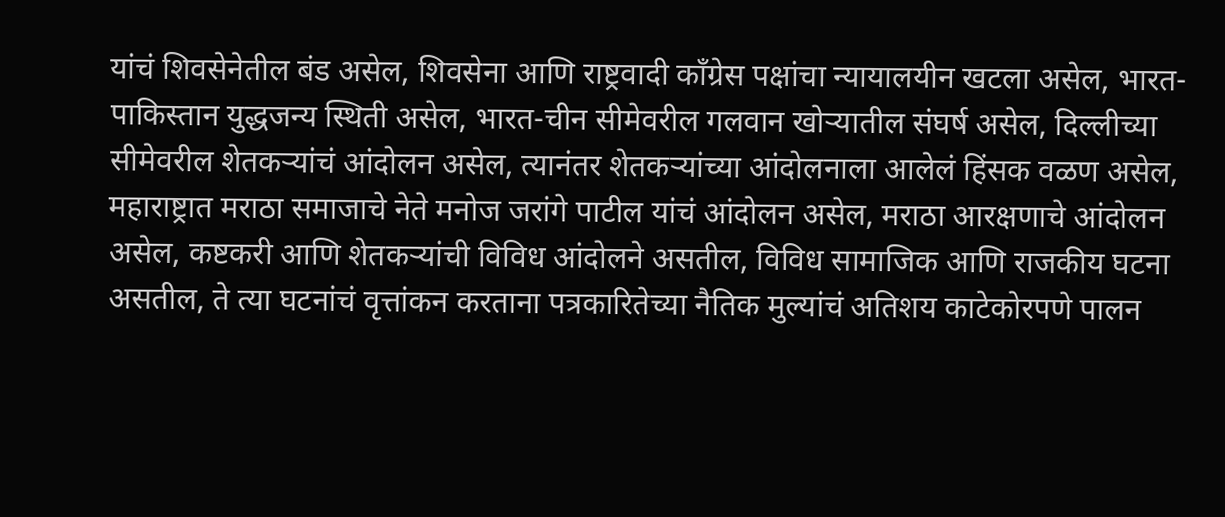यांचं शिवसेनेतील बंड असेल, शिवसेना आणि राष्ट्रवादी काँग्रेस पक्षांचा न्यायालयीन खटला असेल, भारत-पाकिस्तान युद्धजन्य स्थिती असेल, भारत-चीन सीमेवरील गलवान खोऱ्यातील संघर्ष असेल, दिल्लीच्या सीमेवरील शेतकऱ्यांचं आंदोलन असेल, त्यानंतर शेतकऱ्यांच्या आंदोलनाला आलेलं हिंसक वळण असेल, महाराष्ट्रात मराठा समाजाचे नेते मनोज जरांगे पाटील यांचं आंदोलन असेल, मराठा आरक्षणाचे आंदोलन असेल, कष्टकरी आणि शेतकऱ्यांची विविध आंदोलने असतील, विविध सामाजिक आणि राजकीय घटना असतील, ते त्या घटनांचं वृत्तांकन करताना पत्रकारितेच्या नैतिक मुल्यांचं अतिशय काटेकोरपणे पालन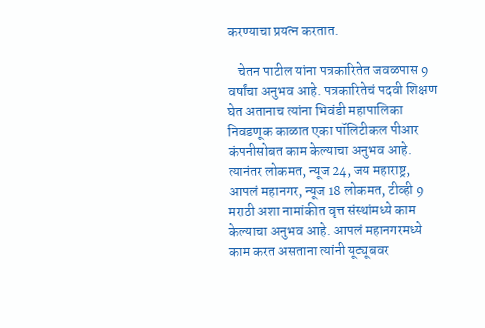करण्याचा प्रयत्न करतात.

    चेतन पाटील यांना पत्रकारितेत जवळपास 9 वर्षांचा अनुभव आहे. पत्रकारितेचं पदवी शिक्षण घेत अतानाच त्यांना भिवंडी महापालिका निवडणूक काळात एका पॉलिटीकल पीआर कंपनीसोबत काम केल्याचा अनुभव आहे. त्यानंतर लोकमत, न्यूज 24, जय महाराष्ट्र, आपलं महानगर, न्यूज 18 लोकमत, टीव्ही 9 मराठी अशा नामांकीत वृत्त संस्थांमध्ये काम केल्याचा अनुभव आहे. आपलं महानगरमध्ये काम करत असताना त्यांनी यूट्यूबवर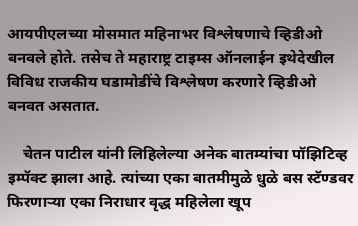आयपीएलच्या मोसमात महिनाभर विश्लेषणाचे व्हिडीओ बनवले होते. तसेच ते महाराष्ट्र टाइम्स ऑनलाईन इथेदेखील विविध राजकीय घडामोडींचे विश्लेषण करणारे व्हिडीओ बनवत असतात.

    चेतन पाटील यांनी लिहिलेल्या अनेक बातम्यांचा पॉझिटिव्ह इम्पॅक्ट झाला आहे. त्यांच्या एका बातमीमुळे धुळे बस स्टॅण्डवर फिरणाऱ्या एका निराधार वृद्ध महिलेला खूप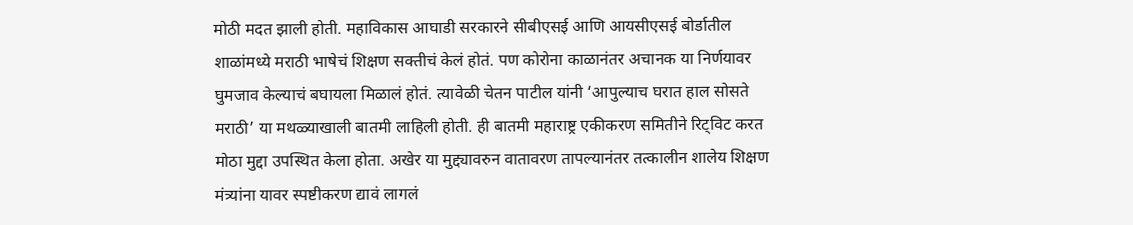मोठी मदत झाली होती. महाविकास आघाडी सरकारने सीबीएसई आणि आयसीएसई बोर्डातील शाळांमध्ये मराठी भाषेचं शिक्षण सक्तीचं केलं होतं. पण कोरोना काळानंतर अचानक या निर्णयावर घुमजाव केल्याचं बघायला मिळालं होतं. त्यावेळी चेतन पाटील यांनी ‘आपुल्याच घरात हाल सोसते मराठी’ या मथळ्याखाली बातमी लाहिली होती. ही बातमी महाराष्ट्र एकीकरण समितीने रिट्विट करत मोठा मुद्दा उपस्थित केला होता. अखेर या मुद्द्यावरुन वातावरण तापल्यानंतर तत्कालीन शालेय शिक्षण मंत्र्यांना यावर स्पष्टीकरण द्यावं लागलं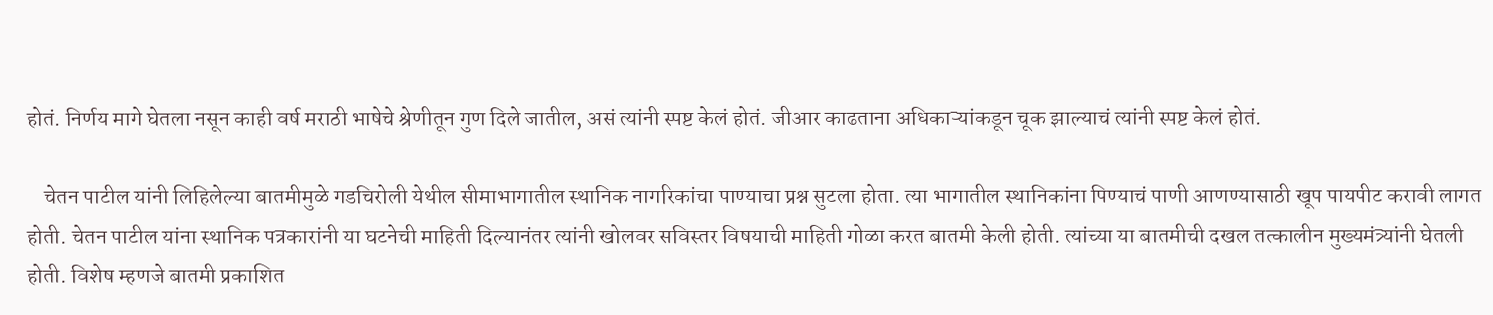होतं. निर्णय मागे घेतला नसून काही वर्ष मराठी भाषेचे श्रेणीतून गुण दिले जातील, असं त्यांनी स्पष्ट केलं होतं. जीआर काढताना अधिकाऱ्यांकडून चूक झाल्याचं त्यांनी स्पष्ट केलं होतं.

    चेतन पाटील यांनी लिहिलेल्या बातमीमुळे गडचिरोली येथील सीमाभागातील स्थानिक नागरिकांचा पाण्याचा प्रश्न सुटला होता. त्या भागातील स्थानिकांना पिण्याचं पाणी आणण्यासाठी खूप पायपीट करावी लागत होती. चेतन पाटील यांना स्थानिक पत्रकारांनी या घटनेची माहिती दिल्यानंतर त्यांनी खोलवर सविस्तर विषयाची माहिती गोळा करत बातमी केली होती. त्यांच्या या बातमीची दखल तत्कालीन मुख्यमंत्र्यांनी घेतली होती. विशेष म्हणजे बातमी प्रकाशित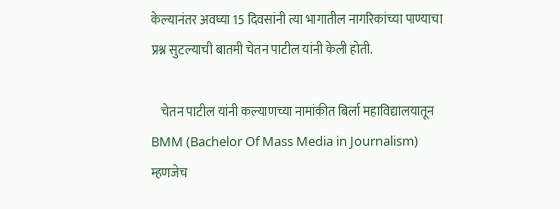केल्यानंतर अवघ्या 15 दिवसांनी त्या भागातील नागरिकांच्या पाण्याचा प्रश्न सुटल्याची बातमी चेतन पाटील यांनी केली होती.

    चेतन पाटील यांनी कल्याणच्या नामांकीत बिर्ला महाविद्यालयातून BMM (Bachelor Of Mass Media in Journalism) म्हणजेच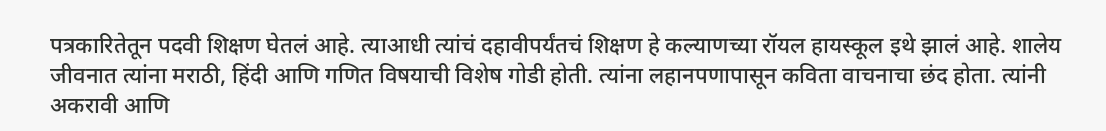पत्रकारितेतून पदवी शिक्षण घेतलं आहे. त्याआधी त्यांचं दहावीपर्यंतचं शिक्षण हे कल्याणच्या रॉयल हायस्कूल इथे झालं आहे. शालेय जीवनात त्यांना मराठी, हिंदी आणि गणित विषयाची विशेष गोडी होती. त्यांना लहानपणापासून कविता वाचनाचा छंद होता. त्यांनी अकरावी आणि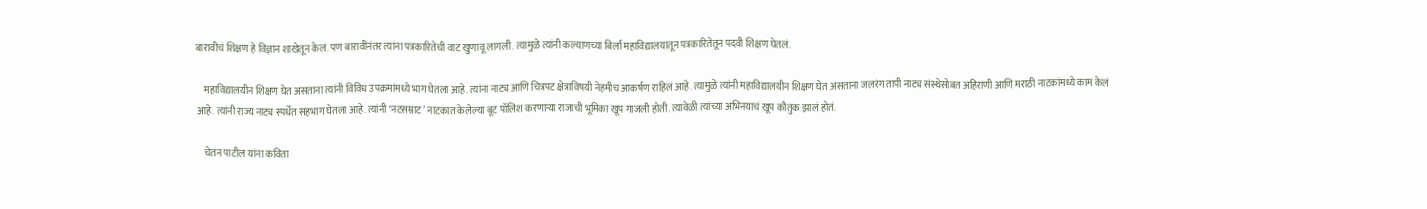बारावीचं शिक्षण हे विज्ञान शाखेतून केलं. पण बारावीनंतर त्यांना पत्रकारितेची वाट खुणावू लागली. त्यामुळे त्यांनी कल्याणच्या बिर्ला महाविद्यालयातून पत्रकारितेतून पदवी शिक्षण घेतलं.

    महाविद्यालयीन शिक्षण घेत असताना त्यांनी विविध उपक्रमांमध्ये भाग घेतला आहे. त्यांना नाट्य आणि चित्रपट क्षेत्राविषयी नेहमीच आकर्षण राहिलं आहे. त्यामुळे त्यांनी महाविद्यालयीन शिक्षण घेत असताना जलरंग तापी नाट्य संस्थेसोबत अहिराणी आणि मराठी नाटकांमध्ये काम केलं आहे. त्यांनी राज्य नाट्य स्पर्धेत सहभाग घेतला आहे. त्यांनी ‘नटसम्राट’ नाटकात केलेल्या बूट पॉलिश करणाऱ्या राजाची भूमिका खूप गाजली होती. त्यावेळी त्यांच्या अभिनयाचं खूप कौतुक झालं होतं.

    चेतन पाटील यांना कविता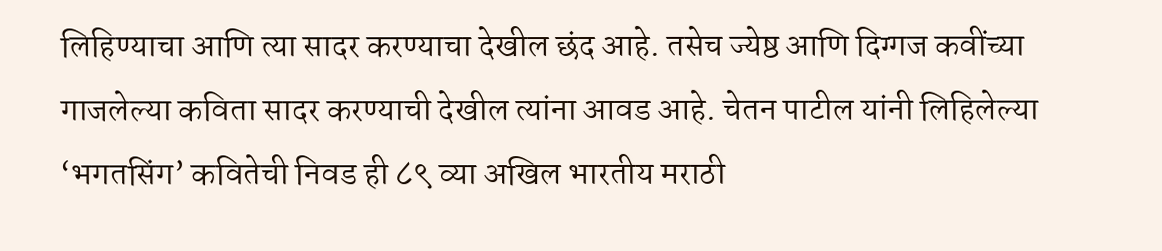लिहिण्याचा आणि त्या सादर करण्याचा देखील छंद आहे. तसेच ज्येष्ठ आणि दिग्गज कवींच्या गाजलेल्या कविता सादर करण्याची देखील त्यांना आवड आहे. चेतन पाटील यांनी लिहिलेल्या ‘भगतसिंग’ कवितेची निवड ही ८९ व्या अखिल भारतीय मराठी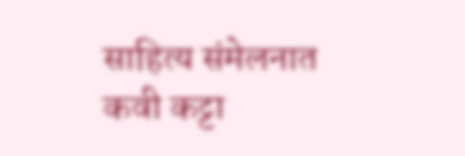साहित्य संमेलनात कवी कट्टा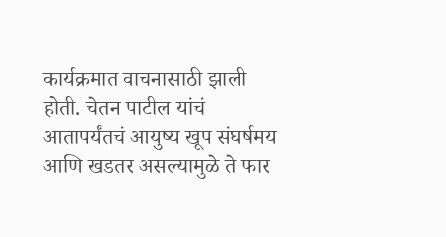कार्यक्रमात वाचनासाठी झाली होती. चेतन पाटील यांचं आतापर्यंतचं आयुष्य खूप संघर्षमय आणि खडतर असल्यामुळे ते फार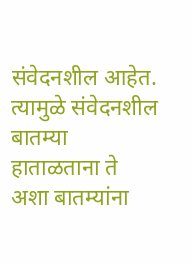संवेदनशील आहेत. त्यामुळे संवेदनशील बातम्या हाताळताना ते अशा बातम्यांना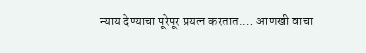न्याय देण्याचा पूरेपूर प्रयत्न करतात.… आणखी वाचा